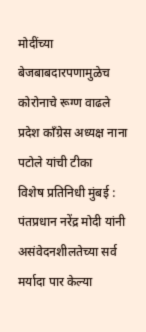मोदींच्या बेजबाबदारपणामुळेच कोरोनाचे रूग्ण वाढले प्रदेश काँग्रेस अध्यक्ष नाना पटोले यांची टीका
विशेष प्रतिनिधी मुंबई : पंतप्रधान नरेंद्र मोदी यांनी असंवेदनशीलतेच्या सर्व मर्यादा पार केल्या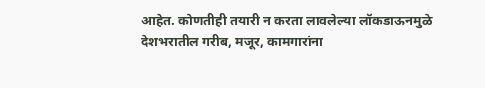आहेत. कोणतीही तयारी न करता लावलेल्या लॉकडाऊनमुळे देशभरातील गरीब, मजूर, कामगारांना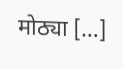मोठ्या […]